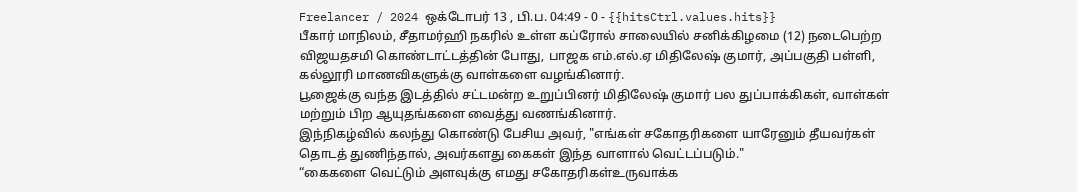Freelancer / 2024 ஒக்டோபர் 13 , பி.ப. 04:49 - 0 - {{hitsCtrl.values.hits}}
பீகார் மாநிலம், சீதாமர்ஹி நகரில் உள்ள கப்ரோல் சாலையில் சனிக்கிழமை (12) நடைபெற்ற விஜயதசமி கொண்டாட்டத்தின் போது, பாஜக எம்.எல்.ஏ மிதிலேஷ் குமார், அப்பகுதி பள்ளி, கல்லூரி மாணவிகளுக்கு வாள்களை வழங்கினார்.
பூஜைக்கு வந்த இடத்தில் சட்டமன்ற உறுப்பினர் மிதிலேஷ் குமார் பல துப்பாக்கிகள், வாள்கள் மற்றும் பிற ஆயுதங்களை வைத்து வணங்கினார்.
இந்நிகழ்வில் கலந்து கொண்டு பேசிய அவர், "எங்கள் சகோதரிகளை யாரேனும் தீயவர்கள் தொடத் துணிந்தால், அவர்களது கைகள் இந்த வாளால் வெட்டப்படும்."
“கைகளை வெட்டும் அளவுக்கு எமது சகோதரிகள்உருவாக்க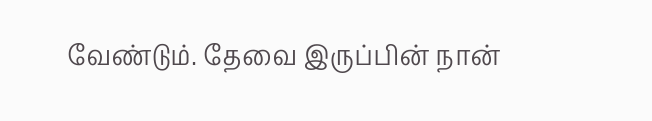வேண்டும். தேவை இருப்பின் நான்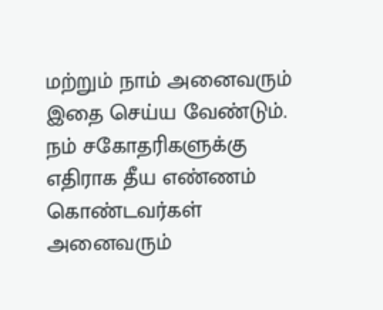மற்றும் நாம் அனைவரும் இதை செய்ய வேண்டும். நம் சகோதரிகளுக்கு எதிராக தீய எண்ணம் கொண்டவர்கள் அனைவரும்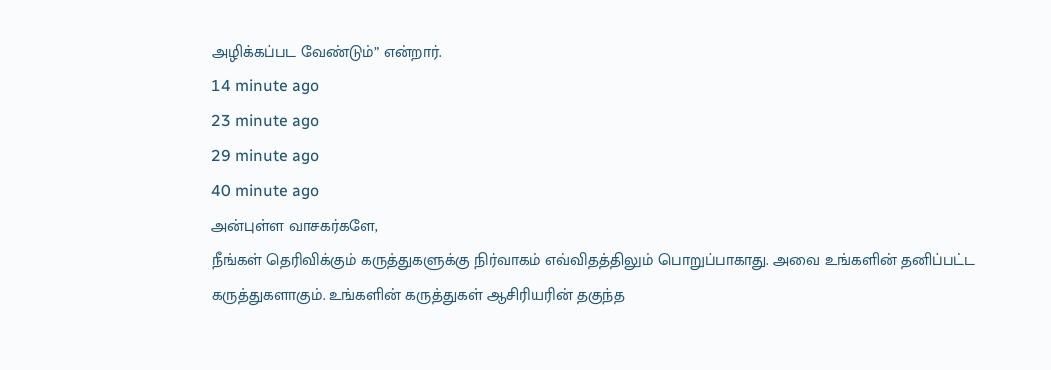அழிக்கப்பட வேண்டும்” என்றார்.
14 minute ago
23 minute ago
29 minute ago
40 minute ago
அன்புள்ள வாசகர்களே,
நீங்கள் தெரிவிக்கும் கருத்துகளுக்கு நிர்வாகம் எவ்விதத்திலும் பொறுப்பாகாது. அவை உங்களின் தனிப்பட்ட கருத்துகளாகும். உங்களின் கருத்துகள் ஆசிரியரின் தகுந்த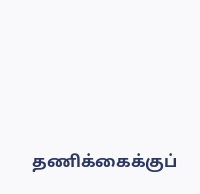தணிக்கைக்குப்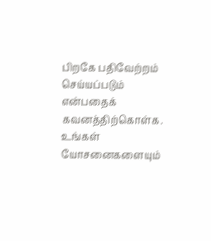பிறகே பதிவேற்றம் செய்யப்படும் என்பதைக் கவனத்திற்கொள்க. உங்கள் யோசனைகளையும்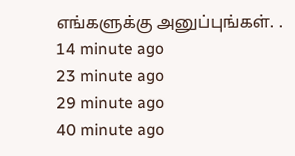எங்களுக்கு அனுப்புங்கள். .
14 minute ago
23 minute ago
29 minute ago
40 minute ago